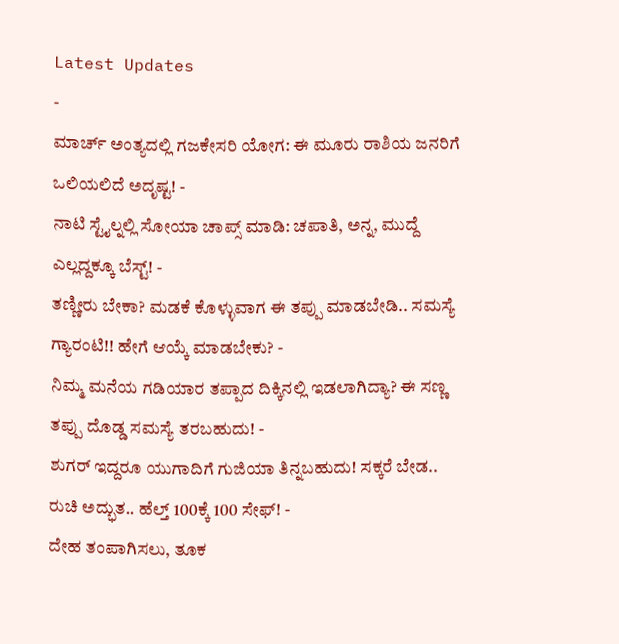Latest Updates
-
ಮಾರ್ಚ್ ಅಂತ್ಯದಲ್ಲಿ ಗಜಕೇಸರಿ ಯೋಗ: ಈ ಮೂರು ರಾಶಿಯ ಜನರಿಗೆ ಒಲಿಯಲಿದೆ ಅದೃಷ್ಟ! -
ನಾಟಿ ಸ್ಟೈಲ್ನಲ್ಲಿ ಸೋಯಾ ಚಾಪ್ಸ್ ಮಾಡಿ: ಚಪಾತಿ, ಅನ್ನ, ಮುದ್ದೆ ಎಲ್ಲದ್ದಕ್ಕೂ ಬೆಸ್ಟ್! -
ತಣ್ಣೀರು ಬೇಕಾ? ಮಡಕೆ ಕೊಳ್ಳುವಾಗ ಈ ತಪ್ಪು ಮಾಡಬೇಡಿ.. ಸಮಸ್ಯೆ ಗ್ಯಾರಂಟಿ!! ಹೇಗೆ ಆಯ್ಕೆ ಮಾಡಬೇಕು? -
ನಿಮ್ಮ ಮನೆಯ ಗಡಿಯಾರ ತಪ್ಪಾದ ದಿಕ್ಕಿನಲ್ಲಿ ಇಡಲಾಗಿದ್ಯಾ? ಈ ಸಣ್ಣ ತಪ್ಪು ದೊಡ್ಡ ಸಮಸ್ಯೆ ತರಬಹುದು! -
ಶುಗರ್ ಇದ್ದರೂ ಯುಗಾದಿಗೆ ಗುಜಿಯಾ ತಿನ್ನಬಹುದು! ಸಕ್ಕರೆ ಬೇಡ.. ರುಚಿ ಅದ್ಭುತ.. ಹೆಲ್ತ್ 100ಕ್ಕೆ 100 ಸೇಫ್! -
ದೇಹ ತಂಪಾಗಿಸಲು, ತೂಕ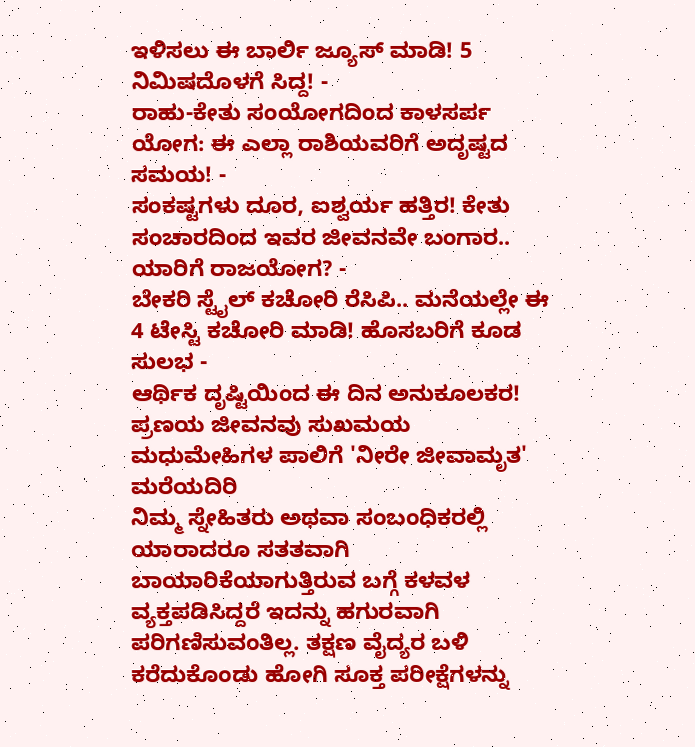ಇಳಿಸಲು ಈ ಬಾರ್ಲಿ ಜ್ಯೂಸ್ ಮಾಡಿ! 5 ನಿಮಿಷದೊಳಗೆ ಸಿದ್ದ! -
ರಾಹು-ಕೇತು ಸಂಯೋಗದಿಂದ ಕಾಳಸರ್ಪ ಯೋಗ: ಈ ಎಲ್ಲಾ ರಾಶಿಯವರಿಗೆ ಅದೃಷ್ಟದ ಸಮಯ! -
ಸಂಕಷ್ಟಗಳು ದೂರ, ಐಶ್ವರ್ಯ ಹತ್ತಿರ! ಕೇತು ಸಂಚಾರದಿಂದ ಇವರ ಜೀವನವೇ ಬಂಗಾರ.. ಯಾರಿಗೆ ರಾಜಯೋಗ? -
ಬೇಕರಿ ಸ್ಟೈಲ್ ಕಚೋರಿ ರೆಸಿಪಿ.. ಮನೆಯಲ್ಲೇ ಈ 4 ಟೇಸ್ಟಿ ಕಚೋರಿ ಮಾಡಿ! ಹೊಸಬರಿಗೆ ಕೂಡ ಸುಲಭ -
ಆರ್ಥಿಕ ದೃಷ್ಟಿಯಿಂದ ಈ ದಿನ ಅನುಕೂಲಕರ! ಪ್ರಣಯ ಜೀವನವು ಸುಖಮಯ
ಮಧುಮೇಹಿಗಳ ಪಾಲಿಗೆ 'ನೀರೇ ಜೀವಾಮೃತ' ಮರೆಯದಿರಿ
ನಿಮ್ಮ ಸ್ನೇಹಿತರು ಅಥವಾ ಸಂಬಂಧಿಕರಲ್ಲಿ ಯಾರಾದರೂ ಸತತವಾಗಿ ಬಾಯಾರಿಕೆಯಾಗುತ್ತಿರುವ ಬಗ್ಗೆ ಕಳವಳ ವ್ಯಕ್ತಪಡಿಸಿದ್ದರೆ ಇದನ್ನು ಹಗುರವಾಗಿ ಪರಿಗಣಿಸುವಂತಿಲ್ಲ. ತಕ್ಷಣ ವೈದ್ಯರ ಬಳಿ ಕರೆದುಕೊಂಡು ಹೋಗಿ ಸೂಕ್ತ ಪರೀಕ್ಷೆಗಳನ್ನು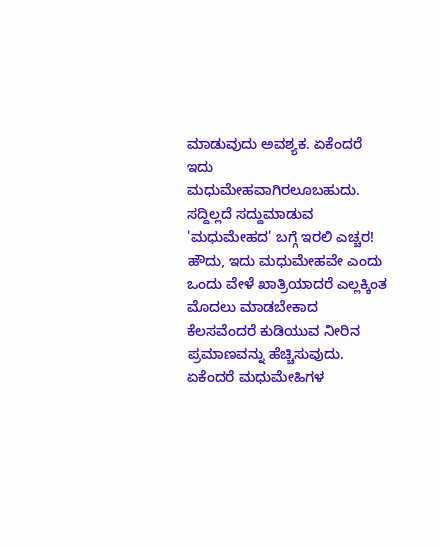ಮಾಡುವುದು ಅವಶ್ಯಕ. ಏಕೆಂದರೆ ಇದು ಮಧುಮೇಹವಾಗಿರಲೂಬಹುದು. ಸದ್ದಿಲ್ಲದೆ ಸದ್ದುಮಾಡುವ 'ಮಧುಮೇಹದ' ಬಗ್ಗೆ ಇರಲಿ ಎಚ್ಚರ!
ಹೌದು, ಇದು ಮಧುಮೇಹವೇ ಎಂದು ಒಂದು ವೇಳೆ ಖಾತ್ರಿಯಾದರೆ ಎಲ್ಲಕ್ಕಿಂತ ಮೊದಲು ಮಾಡಬೇಕಾದ ಕೆಲಸವೆಂದರೆ ಕುಡಿಯುವ ನೀರಿನ ಪ್ರಮಾಣವನ್ನು ಹೆಚ್ಚಿಸುವುದು. ಏಕೆಂದರೆ ಮಧುಮೇಹಿಗಳ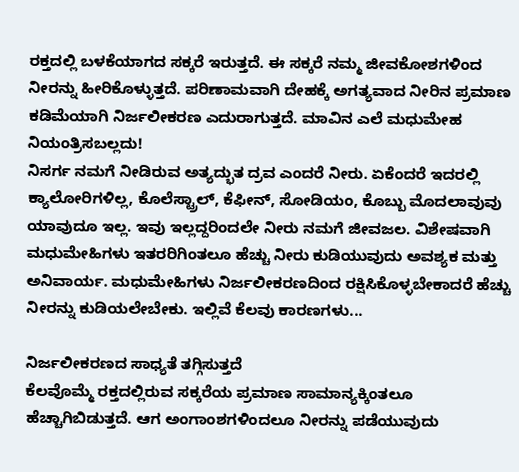ರಕ್ತದಲ್ಲಿ ಬಳಕೆಯಾಗದ ಸಕ್ಕರೆ ಇರುತ್ತದೆ. ಈ ಸಕ್ಕರೆ ನಮ್ಮ ಜೀವಕೋಶಗಳಿಂದ ನೀರನ್ನು ಹೀರಿಕೊಳ್ಳುತ್ತದೆ. ಪರಿಣಾಮವಾಗಿ ದೇಹಕ್ಕೆ ಅಗತ್ಯವಾದ ನೀರಿನ ಪ್ರಮಾಣ ಕಡಿಮೆಯಾಗಿ ನಿರ್ಜಲೀಕರಣ ಎದುರಾಗುತ್ತದೆ. ಮಾವಿನ ಎಲೆ ಮಧುಮೇಹ ನಿಯಂತ್ರಿಸಬಲ್ಲದು!
ನಿಸರ್ಗ ನಮಗೆ ನೀಡಿರುವ ಅತ್ಯದ್ಭುತ ದ್ರವ ಎಂದರೆ ನೀರು. ಏಕೆಂದರೆ ಇದರಲ್ಲಿ ಕ್ಯಾಲೋರಿಗಳಿಲ್ಲ, ಕೊಲೆಸ್ಟ್ರಾಲ್, ಕೆಫೀನ್, ಸೋಡಿಯಂ, ಕೊಬ್ಬು ಮೊದಲಾವುವು ಯಾವುದೂ ಇಲ್ಲ. ಇವು ಇಲ್ಲದ್ದರಿಂದಲೇ ನೀರು ನಮಗೆ ಜೀವಜಲ. ವಿಶೇಷವಾಗಿ ಮಧುಮೇಹಿಗಳು ಇತರರಿಗಿಂತಲೂ ಹೆಚ್ಚು ನೀರು ಕುಡಿಯುವುದು ಅವಶ್ಯಕ ಮತ್ತು ಅನಿವಾರ್ಯ. ಮಧುಮೇಹಿಗಳು ನಿರ್ಜಲೀಕರಣದಿಂದ ರಕ್ಷಿಸಿಕೊಳ್ಳಬೇಕಾದರೆ ಹೆಚ್ಚು ನೀರನ್ನು ಕುಡಿಯಲೇಬೇಕು. ಇಲ್ಲಿವೆ ಕೆಲವು ಕಾರಣಗಳು...

ನಿರ್ಜಲೀಕರಣದ ಸಾಧ್ಯತೆ ತಗ್ಗಿಸುತ್ತದೆ
ಕೆಲವೊಮ್ಮೆ ರಕ್ತದಲ್ಲಿರುವ ಸಕ್ಕರೆಯ ಪ್ರಮಾಣ ಸಾಮಾನ್ಯಕ್ಕಿಂತಲೂ ಹೆಚ್ಚಾಗಿಬಿಡುತ್ತದೆ. ಆಗ ಅಂಗಾಂಶಗಳಿಂದಲೂ ನೀರನ್ನು ಪಡೆಯುವುದು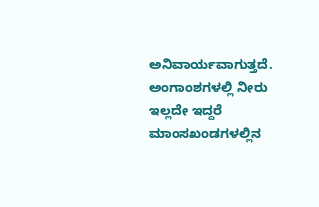ಅನಿವಾರ್ಯವಾಗುತ್ತದೆ. ಅಂಗಾಂಶಗಳಲ್ಲಿ ನೀರು ಇಲ್ಲದೇ ಇದ್ದರೆ ಮಾಂಸಖಂಡಗಳಲ್ಲಿನ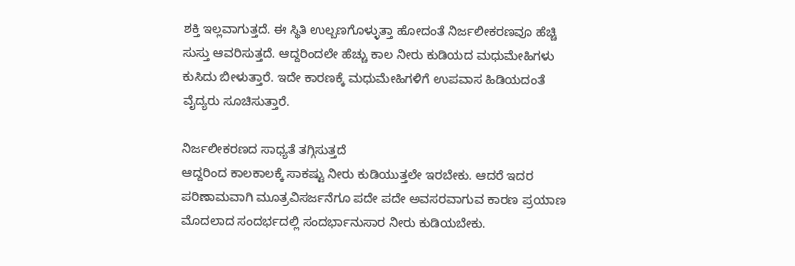ಶಕ್ತಿ ಇಲ್ಲವಾಗುತ್ತದೆ. ಈ ಸ್ಥಿತಿ ಉಲ್ಬಣಗೊಳ್ಳುತ್ತಾ ಹೋದಂತೆ ನಿರ್ಜಲೀಕರಣವೂ ಹೆಚ್ಚಿ ಸುಸ್ತು ಆವರಿಸುತ್ತದೆ. ಆದ್ದರಿಂದಲೇ ಹೆಚ್ಚು ಕಾಲ ನೀರು ಕುಡಿಯದ ಮಧುಮೇಹಿಗಳು ಕುಸಿದು ಬೀಳುತ್ತಾರೆ. ಇದೇ ಕಾರಣಕ್ಕೆ ಮಧುಮೇಹಿಗಳಿಗೆ ಉಪವಾಸ ಹಿಡಿಯದಂತೆ ವೈದ್ಯರು ಸೂಚಿಸುತ್ತಾರೆ.

ನಿರ್ಜಲೀಕರಣದ ಸಾಧ್ಯತೆ ತಗ್ಗಿಸುತ್ತದೆ
ಆದ್ದರಿಂದ ಕಾಲಕಾಲಕ್ಕೆ ಸಾಕಷ್ಟು ನೀರು ಕುಡಿಯುತ್ತಲೇ ಇರಬೇಕು. ಆದರೆ ಇದರ ಪರಿಣಾಮವಾಗಿ ಮೂತ್ರವಿಸರ್ಜನೆಗೂ ಪದೇ ಪದೇ ಅವಸರವಾಗುವ ಕಾರಣ ಪ್ರಯಾಣ ಮೊದಲಾದ ಸಂದರ್ಭದಲ್ಲಿ ಸಂದರ್ಭಾನುಸಾರ ನೀರು ಕುಡಿಯಬೇಕು.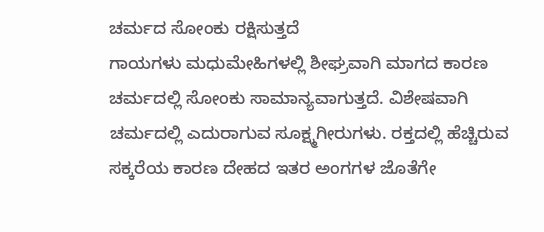ಚರ್ಮದ ಸೋಂಕು ರಕ್ಷಿಸುತ್ತದೆ
ಗಾಯಗಳು ಮಧುಮೇಹಿಗಳಲ್ಲಿ ಶೀಘ್ರವಾಗಿ ಮಾಗದ ಕಾರಣ ಚರ್ಮದಲ್ಲಿ ಸೋಂಕು ಸಾಮಾನ್ಯವಾಗುತ್ತದೆ. ವಿಶೇಷವಾಗಿ ಚರ್ಮದಲ್ಲಿ ಎದುರಾಗುವ ಸೂಕ್ಷ್ಮಗೀರುಗಳು. ರಕ್ತದಲ್ಲಿ ಹೆಚ್ಚಿರುವ ಸಕ್ಕರೆಯ ಕಾರಣ ದೇಹದ ಇತರ ಅಂಗಗಳ ಜೊತೆಗೇ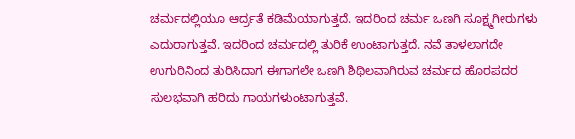ಚರ್ಮದಲ್ಲಿಯೂ ಆರ್ದ್ರತೆ ಕಡಿಮೆಯಾಗುತ್ತದೆ. ಇದರಿಂದ ಚರ್ಮ ಒಣಗಿ ಸೂಕ್ಷ್ಮಗೀರುಗಳು ಎದುರಾಗುತ್ತವೆ. ಇದರಿಂದ ಚರ್ಮದಲ್ಲಿ ತುರಿಕೆ ಉಂಟಾಗುತ್ತದೆ. ನವೆ ತಾಳಲಾಗದೇ ಉಗುರಿನಿಂದ ತುರಿಸಿದಾಗ ಈಗಾಗಲೇ ಒಣಗಿ ಶಿಥಿಲವಾಗಿರುವ ಚರ್ಮದ ಹೊರಪದರ ಸುಲಭವಾಗಿ ಹರಿದು ಗಾಯಗಳುಂಟಾಗುತ್ತವೆ.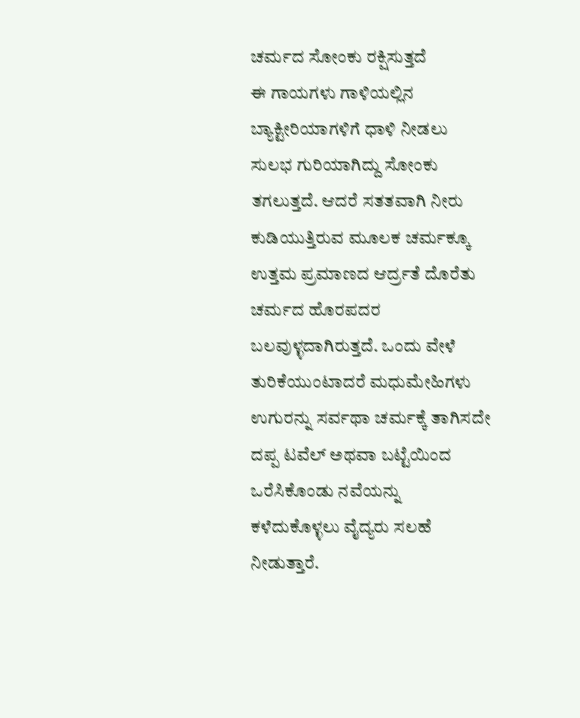ಚರ್ಮದ ಸೋಂಕು ರಕ್ಷಿಸುತ್ತದೆ
ಈ ಗಾಯಗಳು ಗಾಳಿಯಲ್ಲಿನ ಬ್ಯಾಕ್ಟೀರಿಯಾಗಳಿಗೆ ಧಾಳಿ ನೀಡಲು ಸುಲಭ ಗುರಿಯಾಗಿದ್ದು ಸೋಂಕು ತಗಲುತ್ತದೆ. ಆದರೆ ಸತತವಾಗಿ ನೀರು ಕುಡಿಯುತ್ತಿರುವ ಮೂಲಕ ಚರ್ಮಕ್ಕೂ ಉತ್ತಮ ಪ್ರಮಾಣದ ಆರ್ದ್ರತೆ ದೊರೆತು ಚರ್ಮದ ಹೊರಪದರ ಬಲವುಳ್ಳದಾಗಿರುತ್ತದೆ. ಒಂದು ವೇಳೆ ತುರಿಕೆಯುಂಟಾದರೆ ಮಧುಮೇಹಿಗಳು ಉಗುರನ್ನು ಸರ್ವಥಾ ಚರ್ಮಕ್ಕೆ ತಾಗಿಸದೇ ದಪ್ಪ ಟವೆಲ್ ಅಥವಾ ಬಟ್ಟೆಯಿಂದ ಒರೆಸಿಕೊಂಡು ನವೆಯನ್ನು ಕಳೆದುಕೊಳ್ಳಲು ವೈದ್ಯರು ಸಲಹೆ ನೀಡುತ್ತಾರೆ.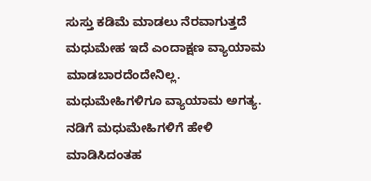ಸುಸ್ತು ಕಡಿಮೆ ಮಾಡಲು ನೆರವಾಗುತ್ತದೆ
ಮಧುಮೇಹ ಇದೆ ಎಂದಾಕ್ಷಣ ವ್ಯಾಯಾಮ ಮಾಡಬಾರದೆಂದೇನಿಲ್ಲ. ಮಧುಮೇಹಿಗಳಿಗೂ ವ್ಯಾಯಾಮ ಅಗತ್ಯ. ನಡಿಗೆ ಮಧುಮೇಹಿಗಳಿಗೆ ಹೇಳಿ ಮಾಡಿಸಿದಂತಹ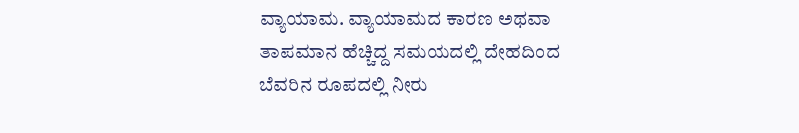ವ್ಯಾಯಾಮ. ವ್ಯಾಯಾಮದ ಕಾರಣ ಅಥವಾ ತಾಪಮಾನ ಹೆಚ್ಚಿದ್ದ ಸಮಯದಲ್ಲಿ ದೇಹದಿಂದ ಬೆವರಿನ ರೂಪದಲ್ಲಿ ನೀರು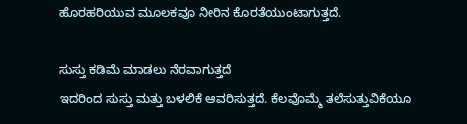ಹೊರಹರಿಯುವ ಮೂಲಕವೂ ನೀರಿನ ಕೊರತೆಯುಂಟಾಗುತ್ತದೆ.

ಸುಸ್ತು ಕಡಿಮೆ ಮಾಡಲು ನೆರವಾಗುತ್ತದೆ
ಇದರಿಂದ ಸುಸ್ತು ಮತ್ತು ಬಳಲಿಕೆ ಆವರಿಸುತ್ತದೆ. ಕೆಲವೊಮ್ಮೆ ತಲೆಸುತ್ತುವಿಕೆಯೂ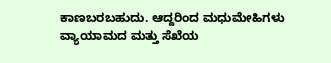ಕಾಣಬರಬಹುದು. ಆದ್ದರಿಂದ ಮಧುಮೇಹಿಗಳು ವ್ಯಾಯಾಮದ ಮತ್ತು ಸೆಖೆಯ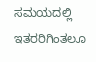ಸಮಯದಲ್ಲಿ ಇತರರಿಗಿಂತಲೂ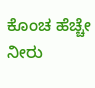ಕೊಂಚ ಹೆಚ್ಚೇ ನೀರು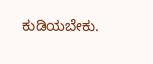ಕುಡಿಯಬೇಕು.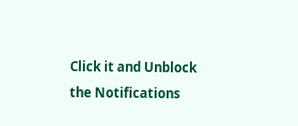Click it and Unblock the Notifications